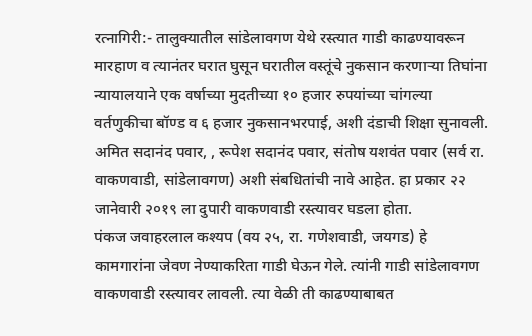रत्नागिरी:- तालुक्यातील सांडेलावगण येथे रस्त्यात गाडी काढण्यावरून मारहाण व त्यानंतर घरात घुसून घरातील वस्तूंचे नुकसान करणाऱ्या तिघांना न्यायालयाने एक वर्षाच्या मुदतीच्या १० हजार रुपयांच्या चांगल्या वर्तणुकीचा बॉण्ड व ६ हजार नुकसानभरपाई, अशी दंडाची शिक्षा सुनावली.
अमित सदानंद पवार, , रूपेश सदानंद पवार, संतोष यशवंत पवार (सर्व रा. वाकणवाडी, सांडेलावगण) अशी संबधितांची नावे आहेत. हा प्रकार २२ जानेवारी २०१९ ला दुपारी वाकणवाडी रस्त्यावर घडला होता.
पंकज जवाहरलाल कश्यप (वय २५, रा. गणेशवाडी, जयगड) हे कामगारांना जेवण नेण्याकरिता गाडी घेऊन गेले. त्यांनी गाडी सांडेलावगण वाकणवाडी रस्त्यावर लावली. त्या वेळी ती काढण्याबाबत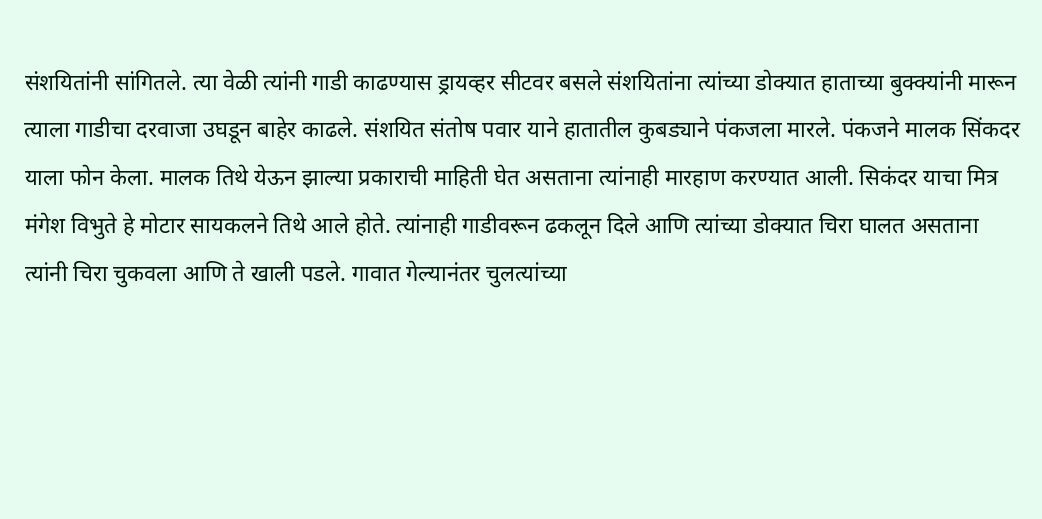संशयितांनी सांगितले. त्या वेळी त्यांनी गाडी काढण्यास ड्रायव्हर सीटवर बसले संशयितांना त्यांच्या डोक्यात हाताच्या बुक्क्यांनी मारून त्याला गाडीचा दरवाजा उघडून बाहेर काढले. संशयित संतोष पवार याने हातातील कुबड्याने पंकजला मारले. पंकजने मालक सिंकदर याला फोन केला. मालक तिथे येऊन झाल्या प्रकाराची माहिती घेत असताना त्यांनाही मारहाण करण्यात आली. सिकंदर याचा मित्र मंगेश विभुते हे मोटार सायकलने तिथे आले होते. त्यांनाही गाडीवरून ढकलून दिले आणि त्यांच्या डोक्यात चिरा घालत असताना त्यांनी चिरा चुकवला आणि ते खाली पडले. गावात गेल्यानंतर चुलत्यांच्या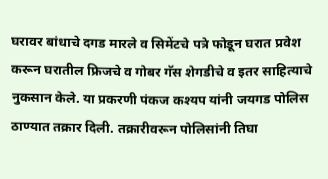घरावर बांधाचे दगड मारले व सिमेंटचे पत्रे फोडून घरात प्रवेश करून घरातील फ्रिजचे व गोबर गॅस शेगडीचे व इतर साहित्याचे नुकसान केले. या प्रकरणी पंकज कश्यप यांनी जयगड पोलिस ठाण्यात तक्रार दिली. तक्रारीवरून पोलिसांनी तिघा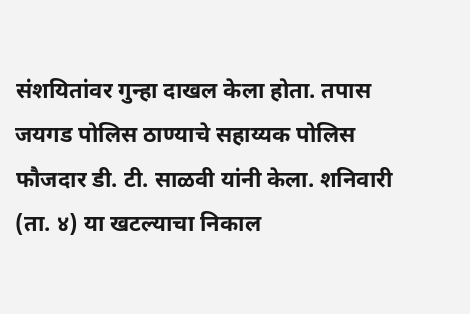संशयितांवर गुन्हा दाखल केला होता. तपास जयगड पोलिस ठाण्याचे सहाय्यक पोलिस फौजदार डी. टी. साळवी यांनी केला. शनिवारी (ता. ४) या खटल्याचा निकाल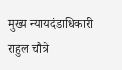मुख्य न्यायदंडाधिकारी राहुल चौत्रे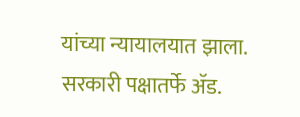यांच्या न्यायालयात झाला. सरकारी पक्षातर्फे ॲड.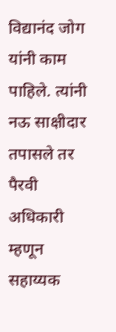विद्यानंद जोग यांनी काम पाहिले. त्यांनी नऊ साक्षीदार तपासले तर पैरवी अधिकारी म्हणून सहाय्यक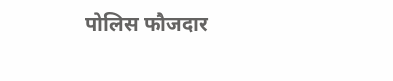पोलिस फौजदार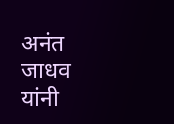अनंत जाधव यांनी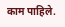काम पाहिले.